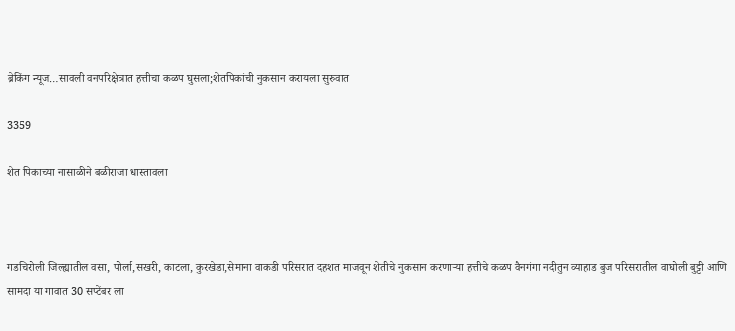ब्रेकिंग न्यूज…सावली वनपरिक्षेत्रात हत्तीचा कळप घुसला;शेतपिकांची नुकसान करायला सुरुवात

3359

शेत पिकाच्या नासाळीने बळीराजा धास्तावला



गडचिरोली जिल्ह्यातील वसा, पोर्ला,सखरी, काटला, कुरखेडा,सेमाना वाकडी परिसरात दहशत माजवून शेतीचे नुकसान करणाऱ्या हत्तीचे कळप वैनगंगा नदीतुन व्याहाड बुज परिसरातील वाघोली बुट्टी आणि सामदा या गावात 30 सप्टेंबर ला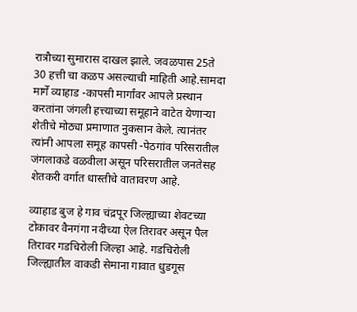रात्रौच्या सुमारास दाखल झाले. जवळपास 25ते 30 हत्ती चा कळप असल्याची माहिती आहे.सामदा मार्गे व्याहाड -कापसी मार्गांवर आपले प्रस्थान करतांना जंगली हत्त्याच्या समूहाने वाटेत येणाऱ्या शेतीचे मोठ्या प्रमाणात नुकसान केले. त्यानंतर त्यांनी आपला समूह कापसी -पेठगांव परिसरातील जंगलाकडे वळवीला असून परिसरातील जनतेसह शेतकरी वर्गात धास्तीचे वातावरण आहे.

व्याहाड बुज हे गाव चंद्रपूर जिल्ह्याच्या शेवटच्या टोकावर वैनगंगा नदीच्या ऐल तिरावर असून पैल तिरावर गडचिरोली जिल्हा आहे. गडचिरोली जिल्ह्यातील वाकडी सेमाना गावात धुडगूस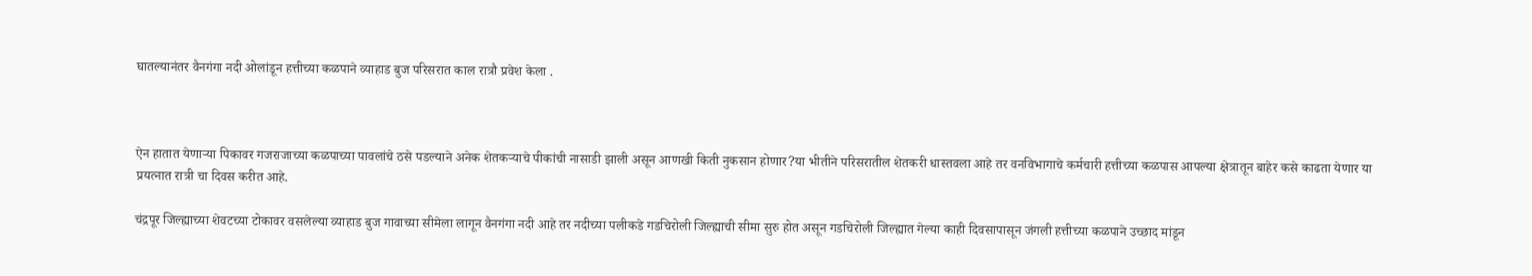घातल्यानंतर वैनगंगा नदी ओलांडून हत्तीच्या कळपाने व्याहाड बुज परिसरात काल रात्रौ प्रवेश केला .



ऐन हातात येणाऱ्या पिकावर गजराजाच्या कळपाच्या पावलांचे ठसे पडल्याने अनेक शेतकऱ्याचे पीकांची नासाडी झाली असून आणखी किती नुकसान होणार?या भीतीने परिसरातील शेतकरी धास्तवला आहे तर वनविभागाचे कर्मचारी हत्तीच्या कळपास आपल्या क्षेत्रातून बाहेर कसे काढता येणार या प्रयत्नात रात्री चा दिवस करीत आहे.

चंद्रपूर जिल्ह्याच्या शेवटच्या टोकावर वसलेल्या व्याहाड बुज गावाच्या सीमेला लागून वैनगंगा नदी आहे तर नदीच्या पलीकडे गडचिरोली जिल्ह्याची सीमा सुरु होत असून गडचिरोली जिल्ह्यात गेल्या काही दिवसापासून जंगली हत्तीच्या कळपाने उच्छाद मांडून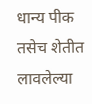धान्य पीक तसेच शेतीत लावलेल्या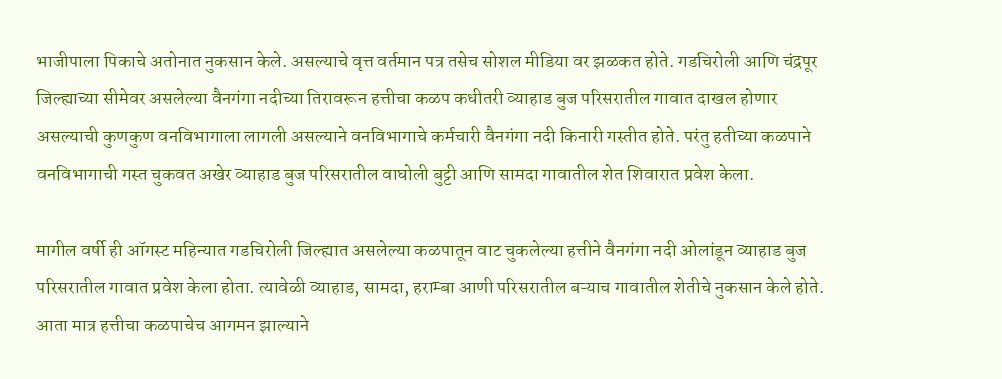भाजीपाला पिकाचे अतोनात नुकसान केले. असल्याचे वृत्त वर्तमान पत्र तसेच सोशल मीडिया वर झळकत होते. गडचिरोली आणि चंद्रपूर जिल्ह्याच्या सीमेवर असलेल्या वैनगंगा नदीच्या तिरावरून हत्तीचा कळप कधीतरी व्याहाड बुज परिसरातील गावात दाखल होणार असल्याची कुणकुण वनविभागाला लागली असल्याने वनविभागाचे कर्मचारी वैनगंगा नदी किनारी गस्तीत होते. परंतु हतीच्या कळपाने वनविभागाची गस्त चुकवत अखेर व्याहाड बुज परिसरातील वाघोली बुट्टी आणि सामदा गावातील शेत शिवारात प्रवेश केला.

मागील वर्षी ही ऑगस्ट महिन्यात गडचिरोली जिल्ह्यात असलेल्या कळपातून वाट चुकलेल्या हत्तीने वैनगंगा नदी ओलांडून व्याहाड बुज परिसरातील गावात प्रवेश केला होता. त्यावेळी व्याहाड, सामदा, हराम्बा आणी परिसरातील बऱ्याच गावातील शेतीचे नुकसान केले होते. आता मात्र हत्तीचा कळपाचेच आगमन झाल्याने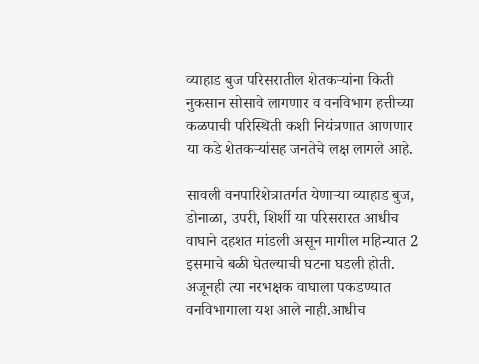व्याहाड बुज परिसरातील शेतकऱ्यांना किती नुकसान सोसावे लागणार व वनविभाग हत्तीच्या कळपाची परिस्थिती कशी नियंत्रणात आणणार या कडे शेतकऱ्यांसह जनतेचे लक्ष लागले आहे.

सावली वनपारिशेत्रातर्गत येणाऱ्या व्याहाड बुज, डोनाळा, उपरी, शिर्शी या परिसरारत आधीच वाघाने दहशत मांडली असून मागील महिन्यात 2 इसमाचे बळी घेतल्याची घटना घडली होती. अजूनही त्या नरभक्षक वाघाला पकडण्यात वनविभागाला यश आले नाही.आधीच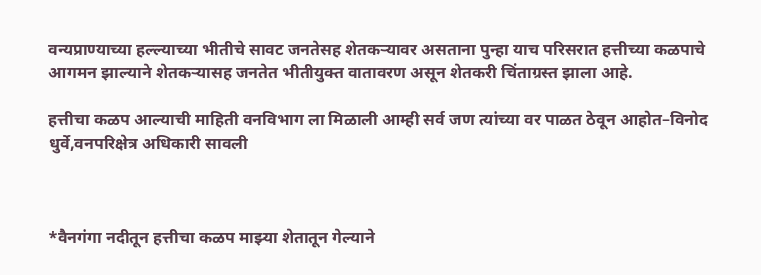वन्यप्राण्याच्या हल्ल्याच्या भीतीचे सावट जनतेसह शेतकऱ्यावर असताना पुन्हा याच परिसरात हत्तीच्या कळपाचे आगमन झाल्याने शेतकऱ्यासह जनतेत भीतीयुक्त वातावरण असून शेतकरी चिंताग्रस्त झाला आहे.

हत्तीचा कळप आल्याची माहिती वनविभाग ला मिळाली आम्ही सर्व जण त्यांच्या वर पाळत ठेवून आहोत–विनोद धुर्वे,वनपरिक्षेत्र अधिकारी सावली



*वैनगंगा नदीतून हत्तीचा कळप माझ्या शेतातून गेल्याने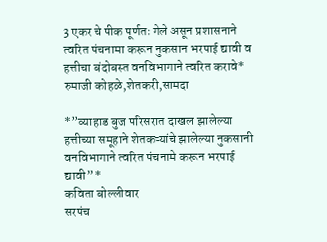3 एकर चे पीक पूर्णतः गेले असून प्रशासनाने त्वरित पंचनामा करून नुकसान भरपाई द्यावी व हत्तीचा बंदोबस्त वनविभागाने त्वरित करावे*
रुमाजी कोहळे,शेतकरी,सामदा

*”व्याहाड बुज परिसरात दाखल झालेल्या हत्तीच्या समूहाने शेतकऱ्यांचे झालेल्या नुकसानी वनविभागाने त्वरित पंचनामे करून भरपाई द्यावी”*
कविता बोल्लीवार
सरपंच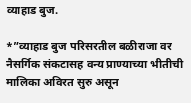व्याहाड बुज.

*”व्याहाड बुज परिसरतील बळीराजा वर नैसर्गिक संकटासह वन्य प्राण्याच्या भीतीची मालिका अविरत सुरु असून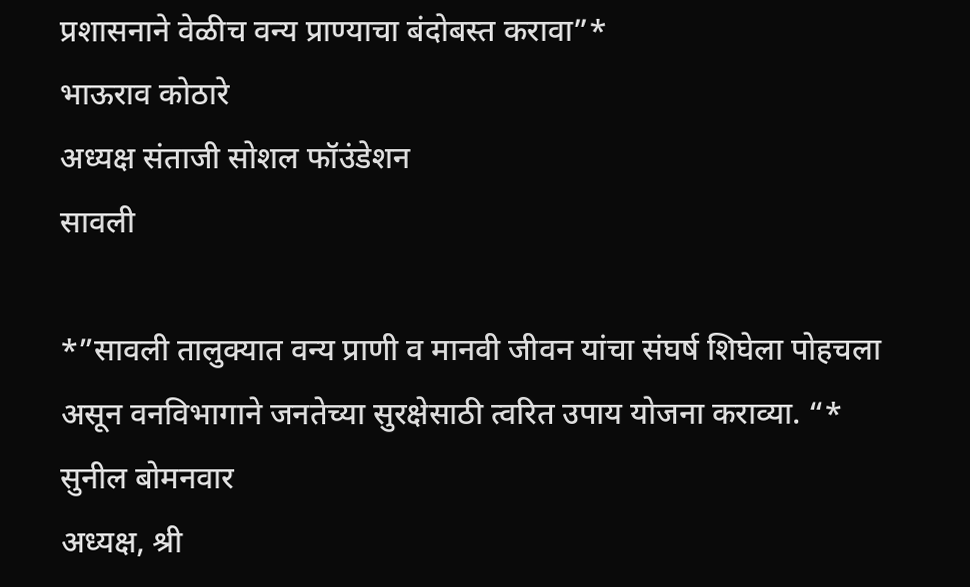प्रशासनाने वेळीच वन्य प्राण्याचा बंदोबस्त करावा”*
भाऊराव कोठारे
अध्यक्ष संताजी सोशल फॉउंडेशन
सावली

*”सावली तालुक्यात वन्य प्राणी व मानवी जीवन यांचा संघर्ष शिघेला पोहचला असून वनविभागाने जनतेच्या सुरक्षेसाठी त्वरित उपाय योजना कराव्या. “*
सुनील बोमनवार
अध्यक्ष, श्री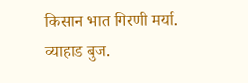किसान भात गिरणी मर्या. व्याहाड बुज.